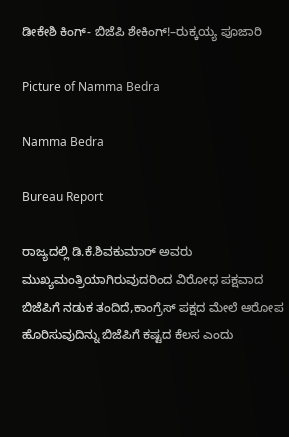ಡೀಕೇಶಿ ಕಿಂಗ್- ಬಿಜೆಪಿ ಶೇಕಿಂಗ್!–ರುಕ್ಕಯ್ಯ ಪೂಜಾರಿ

Picture of Namma Bedra

Namma Bedra

Bureau Report

ರಾಜ್ಯದಲ್ಲಿ ಡಿ.ಕೆ.ಶಿವಕುಮಾರ್ ಅವರು ಮುಖ್ಯಮಂತ್ರಿಯಾಗಿರುವುದರಿಂದ ವಿರೋಧ ಪಕ್ಷವಾದ ಬಿಜೆಪಿಗೆ ನಡುಕ ತಂದಿದೆ,ಕಾಂಗ್ರೆಸ್ ಪಕ್ಷದ ಮೇಲೆ ಆರೋಪ ಹೊರಿಸುವುದಿನ್ನು ಬಿಜೆಪಿಗೆ ಕಷ್ಟದ ಕೆಲಸ ಎಂದು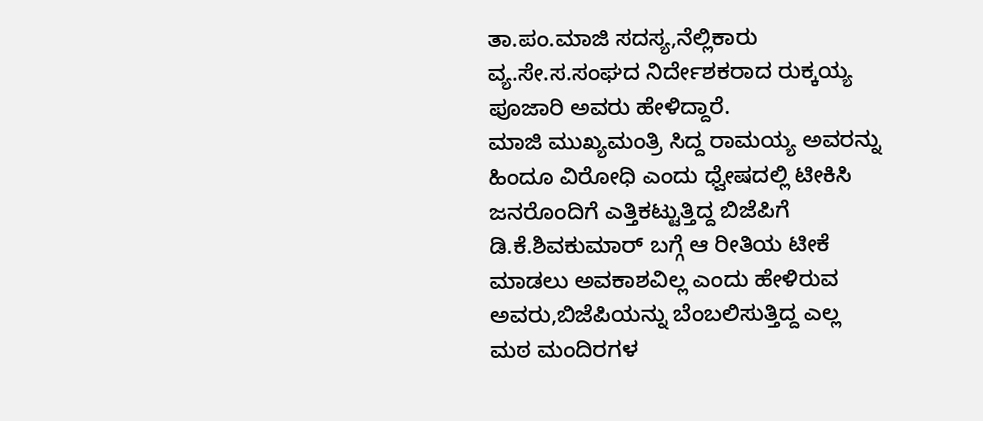ತಾ.ಪಂ.ಮಾಜಿ ಸದಸ್ಯ,ನೆಲ್ಲಿಕಾರು ವ್ಯ.ಸೇ.ಸ.ಸಂಘದ ನಿರ್ದೇಶಕರಾದ ರುಕ್ಕಯ್ಯ ಪೂಜಾರಿ ಅವರು ಹೇಳಿದ್ದಾರೆ.
ಮಾಜಿ ಮುಖ್ಯಮಂತ್ರಿ ಸಿದ್ದ ರಾಮಯ್ಯ ಅವರನ್ನು ಹಿಂದೂ ವಿರೋಧಿ ಎಂದು ಧ್ವೇಷದಲ್ಲಿ ಟೀಕಿಸಿ ಜನರೊಂದಿಗೆ ಎತ್ತಿಕಟ್ಟುತ್ತಿದ್ದ ಬಿಜೆಪಿಗೆ ಡಿ.ಕೆ.ಶಿವಕುಮಾರ್ ಬಗ್ಗೆ ಆ ರೀತಿಯ ಟೀಕೆ ಮಾಡಲು ಅವಕಾಶವಿಲ್ಲ‌ ಎಂದು ಹೇಳಿರುವ ಅವರು,ಬಿಜೆಪಿಯನ್ನು ಬೆಂಬಲಿಸುತ್ತಿದ್ದ ಎಲ್ಲ ಮಠ ಮಂದಿರಗಳ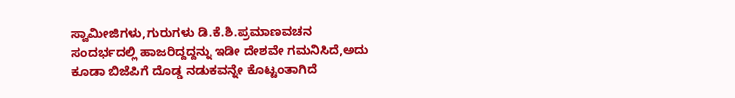ಸ್ವಾಮೀಜಿಗಳು,ಗುರುಗಳು ಡಿ.ಕೆ.ಶಿ.ಪ್ರಮಾಣವಚನ ಸಂದರ್ಭದಲ್ಲಿ ಹಾಜರಿದ್ದದ್ದನ್ನು ಇಡೀ ದೇಶವೇ ಗಮನಿಸಿದೆ,ಅದು ಕೂಡಾ ಬಿಜೆಪಿಗೆ ದೊಡ್ಡ ನಡುಕವನ್ನೇ ಕೊಟ್ಟಂತಾಗಿದೆ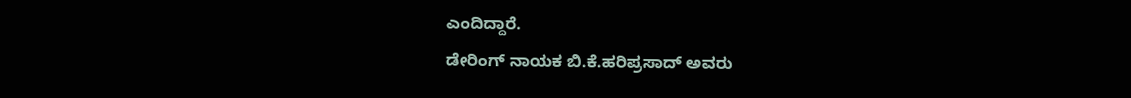ಎಂದಿದ್ದಾರೆ.
ಡೇರಿಂಗ್ ನಾಯಕ ಬಿ.ಕೆ‌.ಹರಿಪ್ರಸಾದ್ ಅವರು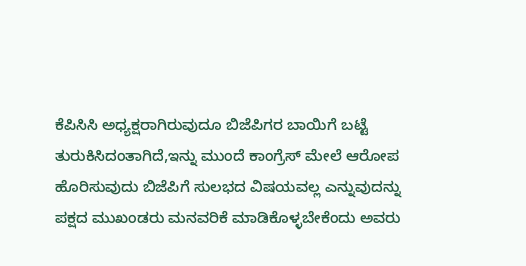ಕೆಪಿಸಿಸಿ ಅಧ್ಯಕ್ಷರಾಗಿರುವುದೂ ಬಿಜೆಪಿಗರ ಬಾಯಿಗೆ ಬಟ್ಟೆ ತುರುಕಿಸಿದಂತಾಗಿದೆ,ಇನ್ನು ಮುಂದೆ ಕಾಂಗ್ರೆಸ್ ಮೇಲೆ ಆರೋಪ ಹೊರಿಸುವುದು ಬಿಜೆಪಿಗೆ ಸುಲಭದ ವಿಷಯವಲ್ಲ ಎನ್ನುವುದನ್ನು ಪಕ್ಷದ ಮುಖಂಡರು ಮನವರಿಕೆ ಮಾಡಿಕೊಳ್ಳಬೇಕೆಂದು ಅವರು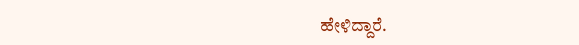ಹೇಳಿದ್ದಾರೆ.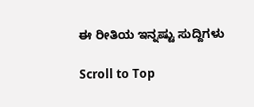ಈ ರೀತಿಯ ಇನ್ನಷ್ಟು ಸುದ್ದಿಗಳು

Scroll to Top